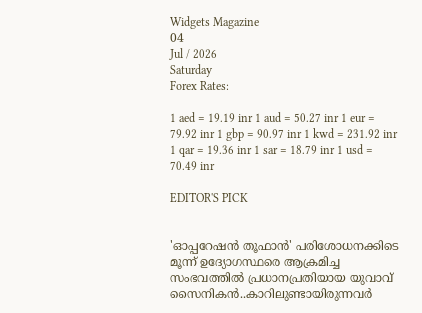Widgets Magazine
04
Jul / 2026
Saturday
Forex Rates:

1 aed = 19.19 inr 1 aud = 50.27 inr 1 eur = 79.92 inr 1 gbp = 90.97 inr 1 kwd = 231.92 inr 1 qar = 19.36 inr 1 sar = 18.79 inr 1 usd = 70.49 inr

EDITOR'S PICK


'ഓപ്പറേഷൻ തൂഫാൻ' പരിശോധനക്കിടെ മൂന്ന് ഉദ്യോഗസ്ഥരെ ആക്രമിച്ച സംഭവത്തിൽ പ്രധാനപ്രതിയായ യുവാവ് സൈനികൻ..കാറിലുണ്ടായിരുന്നവർ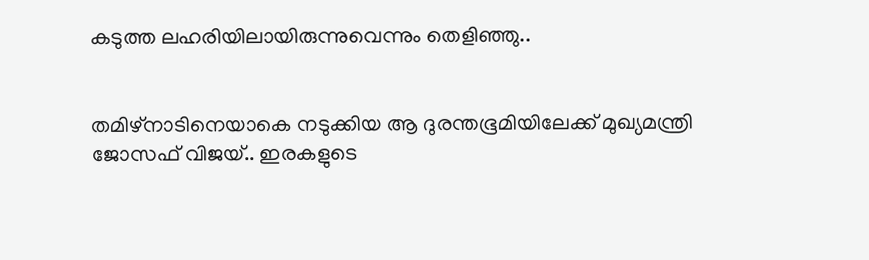കടുത്ത ലഹരിയിലായിരുന്നുവെന്നും തെളിഞ്ഞു..


തമിഴ്‌നാടിനെയാകെ നടുക്കിയ ആ ദുരന്തഭൂമിയിലേക്ക് മുഖ്യമന്ത്രി ജോസഫ് വിജയ്.. ഇരകളുടെ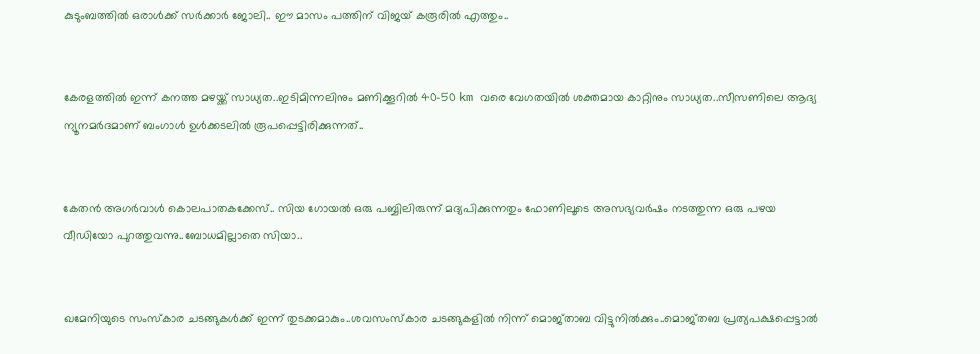കുടുംബത്തിൽ ഒരാൾക്ക് സർക്കാർ ജോലി.. ഈ മാസം പത്തിന് വിജയ് കരൂരിൽ എത്തും..


കേരളത്തിൽ ഇന്ന് കനത്ത മഴയ്ക്ക് സാധ്യത..ഇടിമിന്നലിനും മണിക്കൂറിൽ 40-50 km വരെ വേഗതയിൽ ശക്തമായ കാറ്റിനും സാധ്യത..സീസണിലെ ആദ്യ ന്യൂനമർദമാണ് ബംഗാൾ ഉൾക്കടലിൽ രൂപപ്പെട്ടിരിക്കുന്നത്..


കേതന്‍ അഗര്‍വാള്‍ കൊലപാതകക്കേസ്.. സിയ ഗോയല്‍ ഒരു പബ്ബിലിരുന്ന് മദ്യപിക്കുന്നതും ഫോണിലൂടെ അസഭ്യവര്‍ഷം നടത്തുന്ന ഒരു പഴയ വീഡിയോ പുറത്തുവന്നു..ബോധമില്ലാതെ സിയാ..


ഖമേനിയുടെ സംസ്‌കാര ചടങ്ങുകള്‍ക്ക് ഇന്ന് തുടക്കമാകും..ശവസംസ്‌കാര ചടങ്ങുകളില്‍ നിന്ന് മൊജ്താബ വിട്ടുനില്‍ക്കും..മൊജ്തബ പ്രത്യപക്ഷപ്പെട്ടാല്‍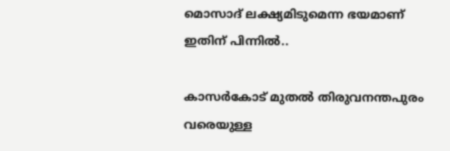മൊസാദ് ലക്ഷ്യമിടുമെന്ന ഭയമാണ് ഇതിന് പിന്നില്‍..

കാസർകോട് മുതൽ തിരുവനന്തപുരം വരെയുള്ള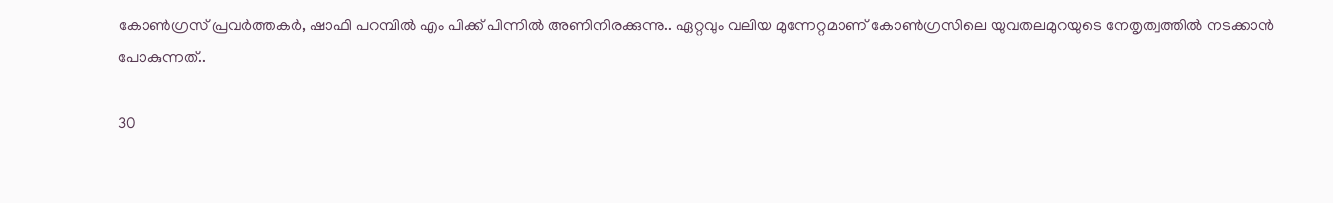കോൺഗ്രസ് പ്രവർത്തകർ, ഷാഫി പറമ്പിൽ എം പിക്ക് പിന്നിൽ അണിനിരക്കുന്നു.. ഏറ്റവും വലിയ മുന്നേറ്റമാണ് കോൺഗ്രസിലെ യുവതലമുറയുടെ നേതൃത്വത്തിൽ നടക്കാൻ പോകുന്നത്..

30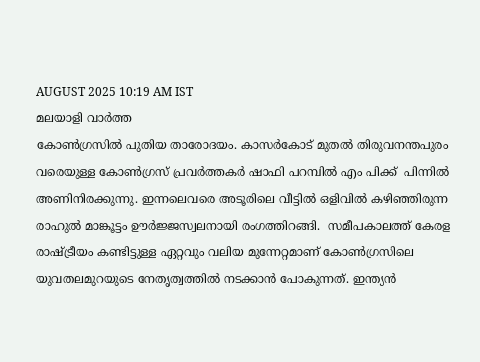AUGUST 2025 10:19 AM IST
മലയാളി വാര്‍ത്ത
കോൺഗ്രസിൽ പുതിയ താരോദയം. കാസർകോട് മുതൽ തിരുവനന്തപുരം വരെയുള്ള കോൺഗ്രസ് പ്രവർത്തകർ ഷാഫി പറമ്പിൽ എം പിക്ക്  പിന്നിൽ  അണിനിരക്കുന്നു. ഇന്നലെവരെ അടൂരിലെ വീട്ടിൽ ഒളിവിൽ കഴിഞ്ഞിരുന്ന രാഹുൽ മാങ്കൂട്ടം ഊർജ്ജസ്വലനായി രംഗത്തിറങ്ങി.  സമീപകാലത്ത് കേരള രാഷ്ട്രീയം കണ്ടിട്ടുള്ള ഏറ്റവും വലിയ മുന്നേറ്റമാണ് കോൺഗ്രസിലെ യുവതലമുറയുടെ നേതൃത്വത്തിൽ നടക്കാൻ പോകുന്നത്. ഇന്ത്യൻ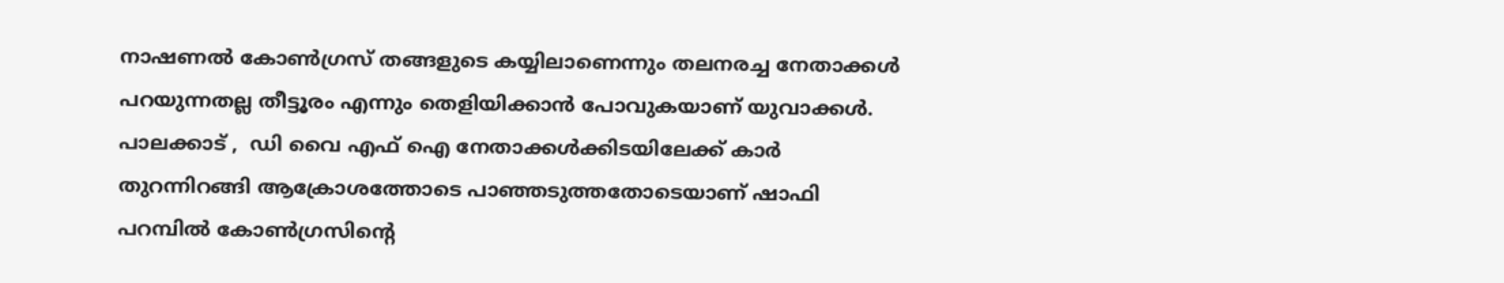നാഷണൽ കോൺഗ്രസ് തങ്ങളുടെ കയ്യിലാണെന്നും തലനരച്ച നേതാക്കൾ പറയുന്നതല്ല തീട്ടൂരം എന്നും തെളിയിക്കാൻ പോവുകയാണ് യുവാക്കൾ. പാലക്കാട് ,  ഡി വൈ എഫ് ഐ നേതാക്കൾക്കിടയിലേക്ക് കാർ തുറന്നിറങ്ങി ആക്രോശത്തോടെ പാഞ്ഞടുത്തതോടെയാണ് ഷാഫി പറമ്പിൽ കോൺഗ്രസിന്റെ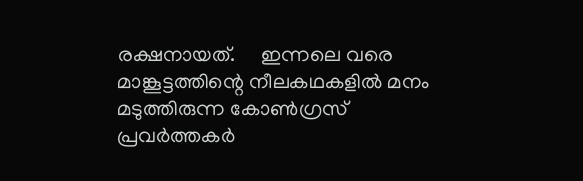രക്ഷനായത്.     ഇന്നലെ വരെ മാങ്കൂട്ടത്തിന്റെ നീലകഥകളിൽ മനം മടുത്തിരുന്ന കോൺഗ്രസ് പ്രവർത്തകർ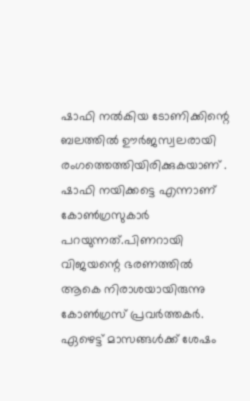ഷാഫി നൽകിയ ടോണിക്കിന്റെ ബലത്തിൽ ഊർജസ്വലരായി രംഗത്തെത്തിയിരിക്കുകയാണ് . ഷാഫി നയിക്കട്ടെ എന്നാണ് കോൺഗ്രസുകാർ പറയുന്നത്.പിണറായി വിജയന്റെ ഭരണത്തിൽ ആകെ നിരാശയായിരുന്നു കോൺഗ്രസ് പ്രവർത്തകർ. ഏഴെട്ട് മാസങ്ങൾക്ക് ശേഷം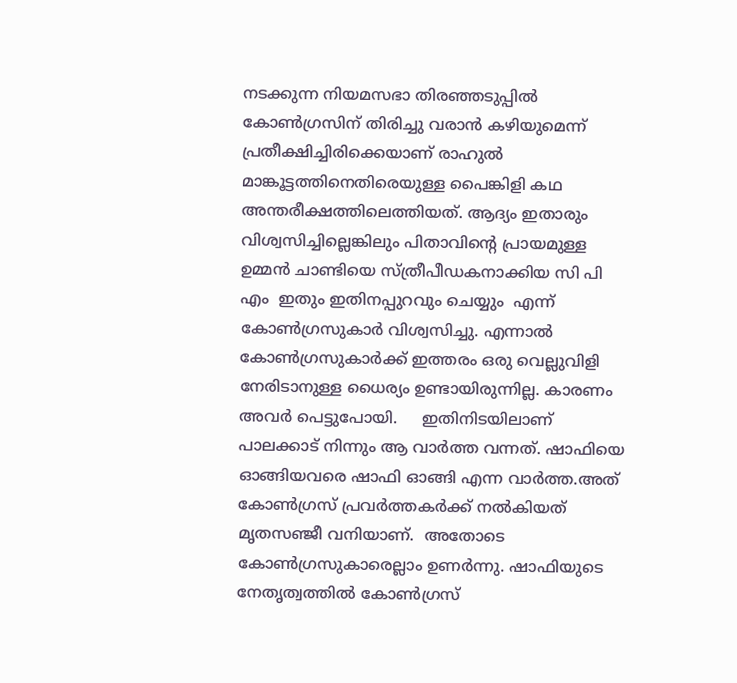നടക്കുന്ന നിയമസഭാ തിരഞ്ഞടുപ്പിൽ കോൺഗ്രസിന് തിരിച്ചു വരാൻ കഴിയുമെന്ന് പ്രതീക്ഷിച്ചിരിക്കെയാണ് രാഹുൽ മാങ്കൂട്ടത്തിനെതിരെയുള്ള പൈങ്കിളി കഥ അന്തരീക്ഷത്തിലെത്തിയത്. ആദ്യം ഇതാരും വിശ്വസിച്ചില്ലെങ്കിലും പിതാവിന്റെ പ്രായമുള്ള ഉമ്മൻ ചാണ്ടിയെ സ്ത്രീപീഡകനാക്കിയ സി പി എം  ഇതും ഇതിനപ്പുറവും ചെയ്യും  എന്ന് കോൺഗ്രസുകാർ വിശ്വസിച്ചു. എന്നാൽ കോൺഗ്രസുകാർക്ക് ഇത്തരം ഒരു വെല്ലുവിളി നേരിടാനുള്ള ധൈര്യം ഉണ്ടായിരുന്നില്ല. കാരണം അവർ പെട്ടുപോയി.     ഇതിനിടയിലാണ് പാലക്കാട് നിന്നും ആ വാർത്ത വന്നത്. ഷാഫിയെ ഓങ്ങിയവരെ ഷാഫി ഓങ്ങി എന്ന വാർത്ത.അത് കോൺഗ്രസ് പ്രവർത്തകർക്ക് നൽകിയത് മൃതസഞ്ജീ വനിയാണ്.  അതോടെ കോൺഗ്രസുകാരെല്ലാം ഉണർന്നു. ഷാഫിയുടെ നേതൃത്വത്തിൽ കോൺഗ്രസ്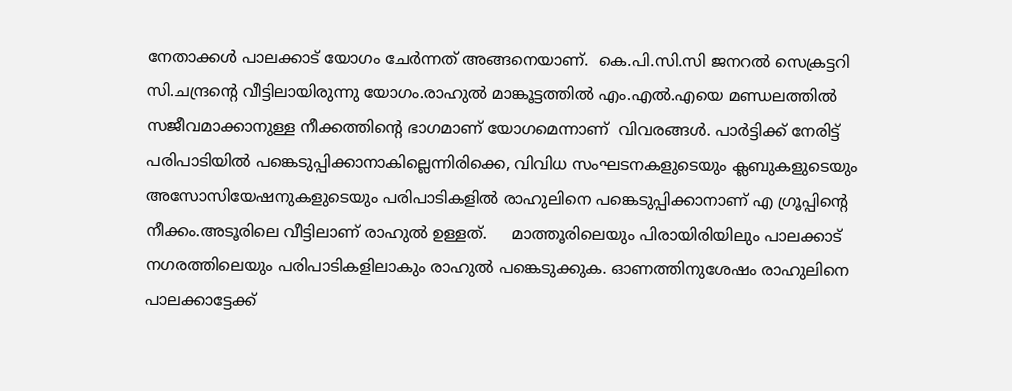നേതാക്കൾ പാലക്കാട് യോഗം ചേർന്നത് അങ്ങനെയാണ്.  കെ.പി.സി.സി ജനറൽ സെക്രട്ടറി സി.ചന്ദ്രന്റെ വീട്ടിലായിരുന്നു യോഗം.രാഹുൽ മാങ്കൂട്ടത്തിൽ എം.എൽ.എയെ മണ്ഡലത്തിൽ സജീവമാക്കാനുള്ള നീക്കത്തിന്റെ ഭാഗമാണ് യോഗമെന്നാണ്  വിവരങ്ങൾ. പാർട്ടിക്ക് നേരിട്ട് പരിപാടിയിൽ പങ്കെടുപ്പിക്കാനാകില്ലെന്നിരിക്കെ, വിവിധ സംഘടനകളുടെയും ക്ലബുകളുടെയും അസോസിയേഷനുകളുടെയും പരിപാടികളിൽ രാഹുലിനെ പങ്കെടുപ്പിക്കാനാണ് എ ഗ്രൂപ്പിന്റെ നീക്കം.അടൂരിലെ വീട്ടിലാണ് രാഹുല്‍ ഉള്ളത്.     മാത്തൂരിലെയും പിരായിരിയിലും പാലക്കാട് നഗരത്തിലെയും പരിപാടികളിലാകും രാഹുല്‍ പങ്കെടുക്കുക. ഓണത്തിനുശേഷം രാഹുലിനെ പാലക്കാട്ടേക്ക്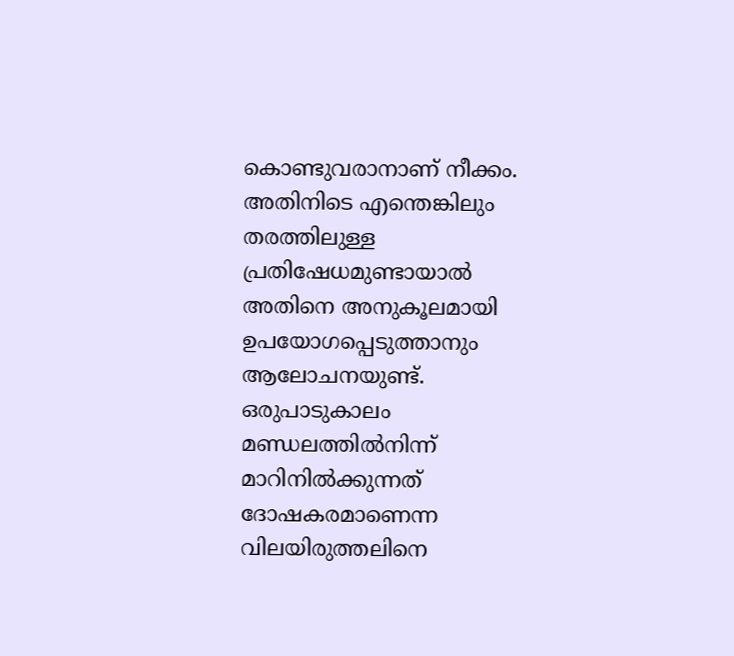കൊണ്ടുവരാനാണ് നീക്കം. അതിനിടെ എന്തെങ്കിലും തരത്തിലുള്ള പ്രതിഷേധമുണ്ടായാല്‍ അതിനെ അനുകൂലമായി ഉപയോഗപ്പെടുത്താനും ആലോചനയുണ്ട്. ഒരുപാടുകാലം മണ്ഡലത്തില്‍നിന്ന് മാറിനില്‍ക്കുന്നത് ദോഷകരമാണെന്ന വിലയിരുത്തലിനെ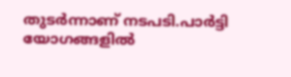തുടർന്നാണ് നടപടി.പാർട്ടി യോഗങ്ങളിൽ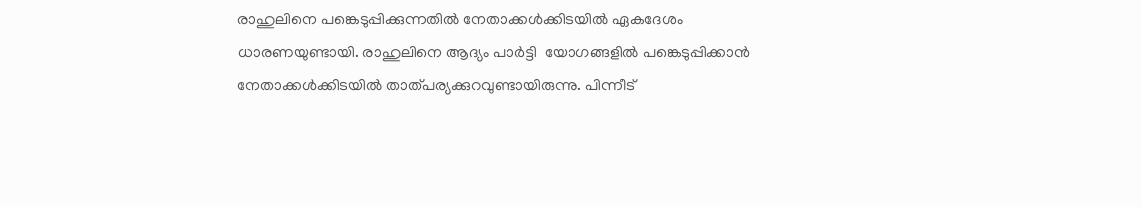രാഹുലിനെ പങ്കെടുപ്പിക്കുന്നതിൽ നേതാക്കൾക്കിടയിൽ ഏകദേശം ധാരണയുണ്ടായി. രാഹുലിനെ ആദ്യം പാർട്ടി  യോഗങ്ങളിൽ പങ്കെടുപ്പിക്കാൻ നേതാക്കൾക്കിടയിൽ താത്പര്യക്കുറവുണ്ടായിരുന്നു. പിന്നീട്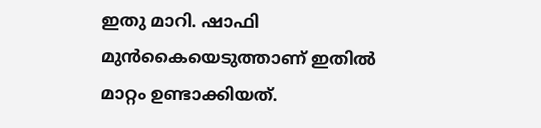ഇതു മാറി. ഷാഫി മുൻകൈയെടുത്താണ് ഇതിൽ മാറ്റം ഉണ്ടാക്കിയത്.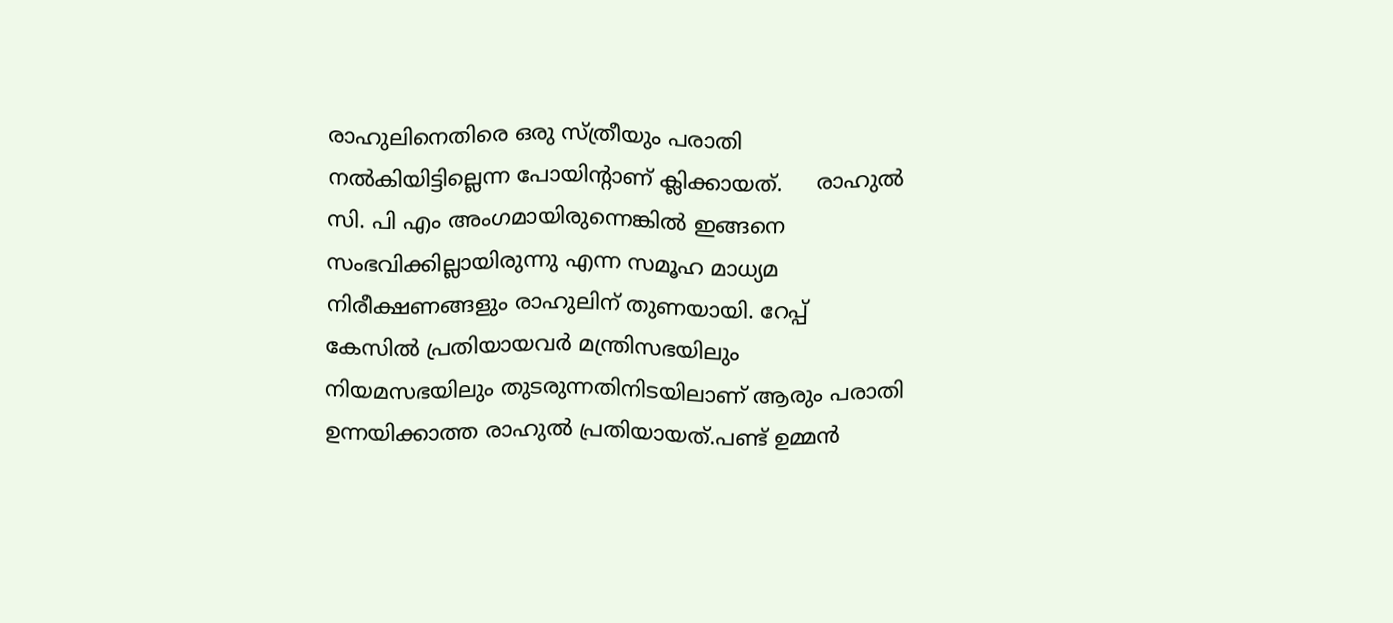രാഹുലിനെതിരെ ഒരു സ്ത്രീയും പരാതി നൽകിയിട്ടില്ലെന്ന പോയിന്റാണ് ക്ലിക്കായത്.     രാഹുൽ സി. പി എം അംഗമായിരുന്നെങ്കിൽ ഇങ്ങനെ സംഭവിക്കില്ലായിരുന്നു എന്ന സമൂഹ മാധ്യമ നിരീക്ഷണങ്ങളും രാഹുലിന് തുണയായി. റേപ്പ് കേസിൽ പ്രതിയായവർ മന്ത്രിസഭയിലും നിയമസഭയിലും തുടരുന്നതിനിടയിലാണ് ആരും പരാതി ഉന്നയിക്കാത്ത രാഹുൽ പ്രതിയായത്.പണ്ട് ഉമ്മൻ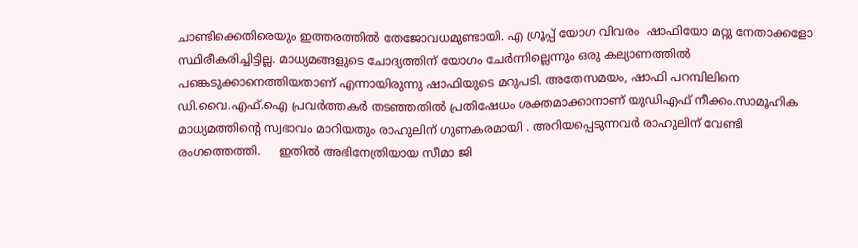ചാണ്ടിക്കെതിരെയും ഇത്തരത്തിൽ തേജോവധമുണ്ടായി. എ ഗ്രൂപ്പ് യോഗ വിവരം  ഷാഫിയോ മറ്റു നേതാക്കളോ സ്ഥിരീകരിച്ചിട്ടില്ല. മാധ്യമങ്ങളുടെ ചോദ്യത്തിന് യോഗം ചേർന്നില്ലെന്നും ഒരു കല്യാണത്തിൽ പങ്കെടുക്കാനെത്തിയതാണ് എന്നായിരുന്നു ഷാഫിയുടെ മറുപടി. അതേസമയം, ഷാഫി പറമ്പിലിനെ ഡി.വൈ.എഫ്.ഐ പ്രവർത്തകർ തടഞ്ഞതിൽ പ്രതിഷേധം ശക്തമാക്കാനാണ് യുഡിഎഫ് നീക്കം.സാമൂഹിക മാധ്യമത്തിന്റെ സ്വഭാവം മാറിയതും രാഹുലിന് ഗുണകരമായി . അറിയപ്പെടുന്നവർ രാഹുലിന് വേണ്ടി രംഗത്തെത്തി.     ഇതിൽ അഭിനേത്രിയായ സീമാ ജി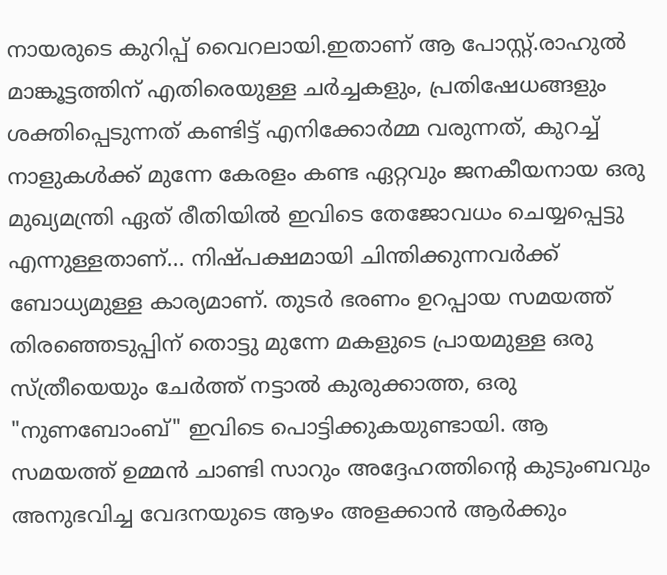നായരുടെ കുറിപ്പ് വൈറലായി.ഇതാണ് ആ പോസ്റ്റ്.രാഹുൽ മാങ്കൂട്ടത്തിന് എതിരെയുള്ള ചർച്ചകളും, പ്രതിഷേധങ്ങളും ശക്തിപ്പെടുന്നത് കണ്ടിട്ട് എനിക്കോർമ്മ വരുന്നത്, കുറച്ച് നാളുകൾക്ക് മുന്നേ കേരളം കണ്ട ഏറ്റവും ജനകീയനായ ഒരു മുഖ്യമന്ത്രി ഏത് രീതിയിൽ ഇവിടെ തേജോവധം ചെയ്യപ്പെട്ടു എന്നുള്ളതാണ്... നിഷ്പക്ഷമായി ചിന്തിക്കുന്നവർക്ക് ബോധ്യമുള്ള കാര്യമാണ്. തുടർ ഭരണം ഉറപ്പായ സമയത്ത് തിരഞ്ഞെടുപ്പിന് തൊട്ടു മുന്നേ മകളുടെ പ്രായമുള്ള ഒരു സ്ത്രീയെയും ചേർത്ത് നട്ടാൽ കുരുക്കാത്ത, ഒരു "നുണബോംബ്" ഇവിടെ പൊട്ടിക്കുകയുണ്ടായി. ആ സമയത്ത് ഉമ്മൻ ചാണ്ടി സാറും അദ്ദേഹത്തിന്റെ കുടുംബവും അനുഭവിച്ച വേദനയുടെ ആഴം അളക്കാൻ ആർക്കും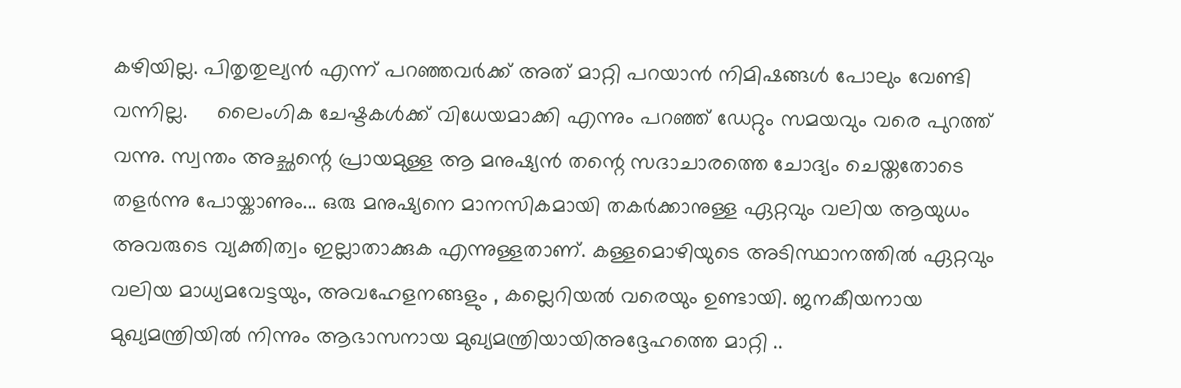കഴിയില്ല. പിതൃതുല്യൻ എന്ന് പറഞ്ഞവർക്ക് അത് മാറ്റി പറയാൻ നിമിഷങ്ങൾ പോലും വേണ്ടി വന്നില്ല.     ലൈംഗിക ചേഷ്ടകൾക്ക് വിധേയമാക്കി എന്നും പറഞ്ഞ് ഡേറ്റും സമയവും വരെ പുറത്ത് വന്നു. സ്വന്തം അച്ഛന്റെ പ്രായമുള്ള ആ മനുഷ്യൻ തന്റെ സദാചാരത്തെ ചോദ്യം ചെയ്തതോടെ തളർന്നു പോയ്കാണും... ഒരു മനുഷ്യനെ മാനസികമായി തകർക്കാനുള്ള ഏറ്റവും വലിയ ആയുധം അവരുടെ വ്യക്തിത്വം ഇല്ലാതാക്കുക എന്നുള്ളതാണ്. കള്ളമൊഴിയുടെ അടിസ്ഥാനത്തിൽ ഏറ്റവും വലിയ മാധ്യമവേട്ടയും, അവഹേളനങ്ങളും , കല്ലെറിയൽ വരെയും ഉണ്ടായി. ജനകീയനായ മുഖ്യമന്ത്രിയിൽ നിന്നും ആഭാസനായ മുഖ്യമന്ത്രിയായിഅദ്ദേഹത്തെ മാറ്റി ..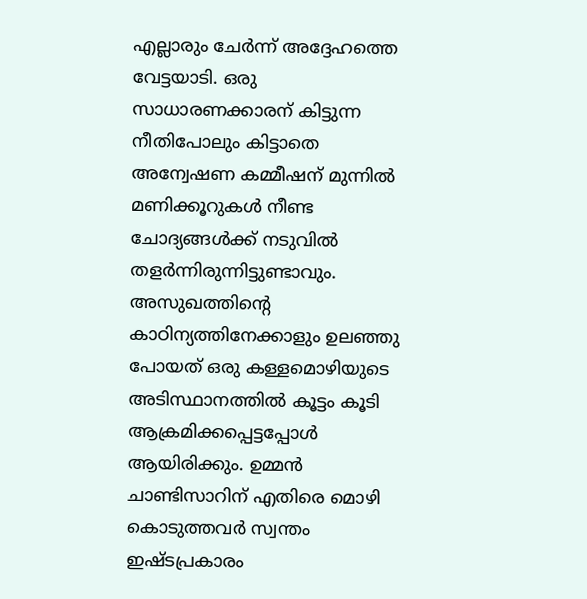എല്ലാരും ചേർന്ന് അദ്ദേഹത്തെ വേട്ടയാടി. ഒരു സാധാരണക്കാരന് കിട്ടുന്ന നീതിപോലും കിട്ടാതെ അന്വേഷണ കമ്മീഷന് മുന്നിൽ മണിക്കൂറുകൾ നീണ്ട ചോദ്യങ്ങൾക്ക് നടുവിൽ തളർന്നിരുന്നിട്ടുണ്ടാവും.     അസുഖത്തിന്റെ കാഠിന്യത്തിനേക്കാളും ഉലഞ്ഞു പോയത് ഒരു കള്ളമൊഴിയുടെ അടിസ്ഥാനത്തിൽ കൂട്ടം കൂടി ആക്രമിക്കപ്പെട്ടപ്പോൾ ആയിരിക്കും. ഉമ്മൻ ചാണ്ടിസാറിന് എതിരെ മൊഴി കൊടുത്തവർ സ്വന്തം ഇഷ്ടപ്രകാരം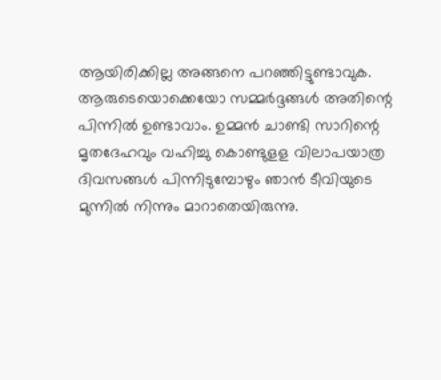ആയിരിക്കില്ല അങ്ങനെ പറഞ്ഞിട്ടുണ്ടാവുക. ആരുടെയൊക്കെയോ സമ്മർദ്ദങ്ങൾ അതിന്റെ പിന്നിൽ ഉണ്ടാവാം. ഉമ്മൻ ചാണ്ടി സാറിന്റെ മൃതദേഹവും വഹിച്ചു കൊണ്ടുളള വിലാപയാത്ര ദിവസങ്ങൾ പിന്നിടുമ്പോഴും ഞാൻ ടീവിയുടെ മുന്നിൽ നിന്നും മാറാതെയിരുന്നു.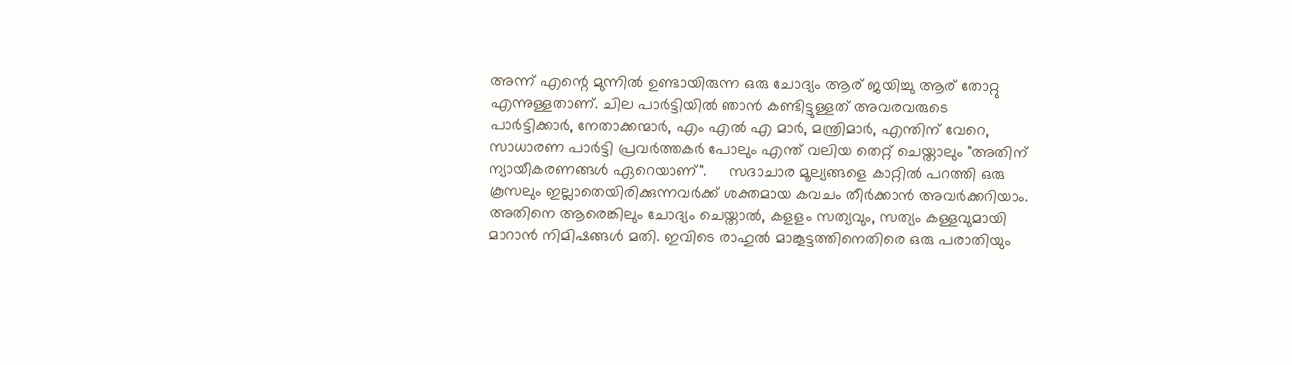അന്ന് എന്റെ മുന്നിൽ ഉണ്ടായിരുന്ന ഒരു ചോദ്യം ആര് ജയിച്ചു ആര് തോറ്റു എന്നുള്ളതാണ്. ചില പാർട്ടിയിൽ ഞാൻ കണ്ടിട്ടുള്ളത് അവരവരുടെ പാർട്ടിക്കാർ, നേതാക്കന്മാർ, എം എൽ എ മാർ, മന്ത്രിമാർ, എന്തിന് വേറെ, സാധാരണ പാർട്ടി പ്രവർത്തകർ പോലും എന്ത് വലിയ തെറ്റ് ചെയ്താലും "അതിന് ന്യായീകരണങ്ങൾ ഏറെയാണ്".     സദാചാര മൂല്യങ്ങളെ കാറ്റിൽ പറത്തി ഒരു കൂസലും ഇല്ലാതെയിരിക്കുന്നവർക്ക് ശക്തമായ കവചം തീർക്കാൻ അവർക്കറിയാം. അതിനെ ആരെങ്കിലും ചോദ്യം ചെയ്താൽ, കളളം സത്യവും, സത്യം കള്ളവുമായി മാറാൻ നിമിഷങ്ങൾ മതി. ഇവിടെ രാഹുൽ മാങ്കൂട്ടത്തിനെതിരെ ഒരു പരാതിയും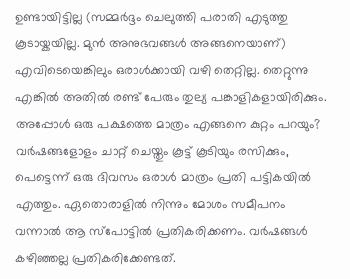ഉണ്ടായിട്ടില്ല (സമ്മർദ്ദം ചെലുത്തി പരാതി എടുത്തു കൂടായ്കയില്ല. മുൻ അനുഭവങ്ങൾ അങ്ങനെയാണ്) എവിടെയെങ്കിലും ഒരാൾക്കായി വഴി തെറ്റില്ല. തെറ്റുന്നു എങ്കിൽ അതിൽ രണ്ട് പേരും തുല്യ പങ്കാളികളായിരിക്കും. അപ്പോൾ ഒരു പക്ഷത്തെ മാത്രം എങ്ങനെ കുറ്റം പറയും? വർഷങ്ങളോളം ചാറ്റ് ചെയ്തും കൂട്ട് കൂടിയും രസിക്കും, പെട്ടെന്ന് ഒരു ദിവസം ഒരാൾ മാത്രം പ്രതി പട്ടികയിൽ എത്തും. ഏതൊരാളിൽ നിന്നും മോശം സമീപനം വന്നാൽ ആ സ്പോട്ടിൽ പ്രതികരിക്കണം. വർഷങ്ങൾ കഴിഞ്ഞല്ല പ്രതികരിക്കേണ്ടത്.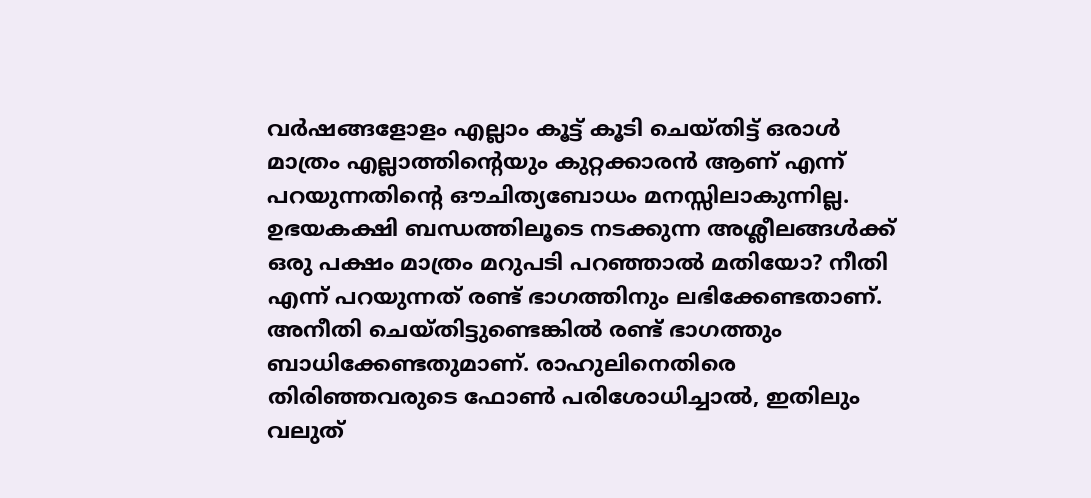വർഷങ്ങളോളം എല്ലാം കൂട്ട് കൂടി ചെയ്തിട്ട് ഒരാൾ മാത്രം എല്ലാത്തിന്റെയും കുറ്റക്കാരൻ ആണ് എന്ന് പറയുന്നതിന്റെ ഔചിത്യബോധം മനസ്സിലാകുന്നില്ല. ഉഭയകക്ഷി ബന്ധത്തിലൂടെ നടക്കുന്ന അശ്ലീലങ്ങൾക്ക് ഒരു പക്ഷം മാത്രം മറുപടി പറഞ്ഞാൽ മതിയോ? നീതി എന്ന് പറയുന്നത് രണ്ട് ഭാഗത്തിനും ലഭിക്കേണ്ടതാണ്. അനീതി ചെയ്തിട്ടുണ്ടെങ്കിൽ രണ്ട് ഭാഗത്തും ബാധിക്കേണ്ടതുമാണ്. രാഹുലിനെതിരെ തിരിഞ്ഞവരുടെ ഫോൺ പരിശോധിച്ചാൽ, ഇതിലും വലുത്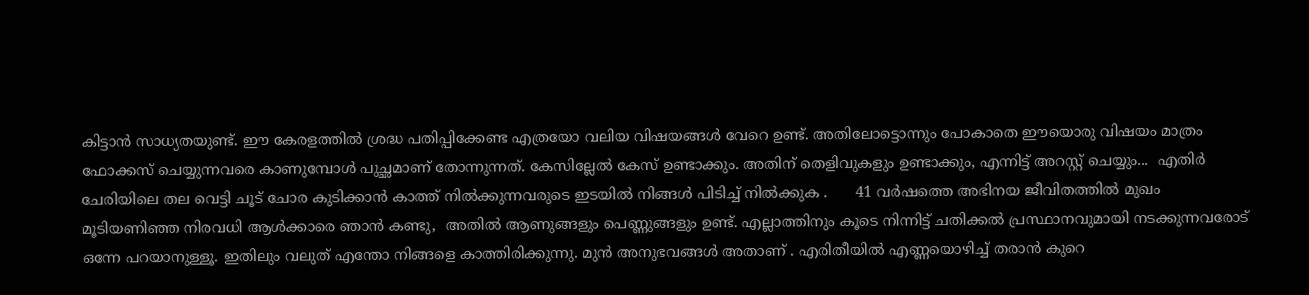കിട്ടാൻ സാധ്യതയുണ്ട്. ഈ കേരളത്തിൽ ശ്രദ്ധ പതിപ്പിക്കേണ്ട എത്രയോ വലിയ വിഷയങ്ങൾ വേറെ ഉണ്ട്. അതിലോട്ടൊന്നും പോകാതെ ഈയൊരു വിഷയം മാത്രം ഫോക്കസ് ചെയ്യുന്നവരെ കാണുമ്പോൾ പുച്ഛമാണ് തോന്നുന്നത്. കേസില്ലേൽ കേസ് ഉണ്ടാക്കും. അതിന് തെളിവുകളും ഉണ്ടാക്കും, എന്നിട്ട് അറസ്റ്റ് ചെയ്യും...  എതിർ ചേരിയിലെ തല വെട്ടി ചൂട് ചോര കുടിക്കാൻ കാത്ത് നിൽക്കുന്നവരുടെ ഇടയിൽ നിങ്ങൾ പിടിച്ച് നിൽക്കുക .      41 വർഷത്തെ അഭിനയ ജീവിതത്തിൽ മുഖം മൂടിയണിഞ്ഞ നിരവധി ആൾക്കാരെ ഞാൻ കണ്ടു,  അതിൽ ആണുങ്ങളും പെണ്ണുങ്ങളും ഉണ്ട്. എല്ലാത്തിനും കൂടെ നിന്നിട്ട് ചതിക്കൽ പ്രസ്ഥാനവുമായി നടക്കുന്നവരോട് ഒന്നേ പറയാനുള്ളൂ. ഇതിലും വലുത് എന്തോ നിങ്ങളെ കാത്തിരിക്കുന്നു. മുൻ അനുഭവങ്ങൾ അതാണ് . എരിതീയിൽ എണ്ണയൊഴിച്ച് തരാൻ കുറെ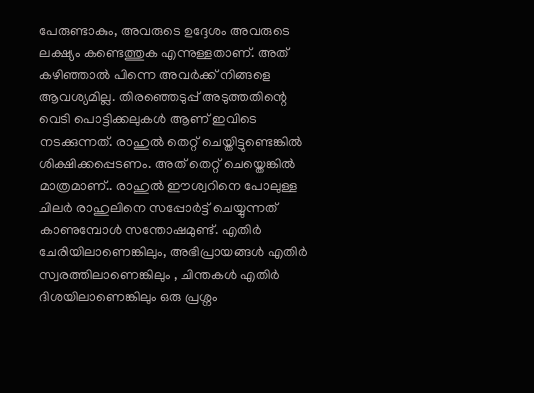പേരുണ്ടാകും, അവരുടെ ഉദ്ദേശം അവരുടെ ലക്ഷ്യം കണ്ടെത്തുക എന്നുള്ളതാണ്. അത് കഴിഞ്ഞാൽ പിന്നെ അവർക്ക് നിങ്ങളെ ആവശ്യമില്ല. തിരഞ്ഞെടുപ്പ് അടുത്തതിന്റെ വെടി പൊട്ടിക്കലുകൾ ആണ് ഇവിടെ  നടക്കുന്നത്. രാഹുൽ തെറ്റ് ചെയ്തിട്ടുണ്ടെങ്കിൽ ശിക്ഷിക്കപ്പെടണം. അത് തെറ്റ് ചെയ്തെങ്കിൽ മാത്രമാണ്.. രാഹുൽ ഈശ്വറിനെ പോലുള്ള ചിലർ രാഹുലിനെ സപ്പോർട്ട് ചെയ്യുന്നത് കാണുമ്പോൾ സന്തോഷമുണ്ട്. എതിർ ചേരിയിലാണെങ്കിലും, അഭിപ്രായങ്ങൾ എതിർ സ്വരത്തിലാണെങ്കിലും , ചിന്തകൾ എതിർ ദിശയിലാണെങ്കിലും ഒരു പ്രശ്നം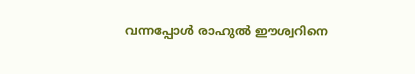വന്നപ്പോൾ രാഹുൽ ഈശ്വറിനെ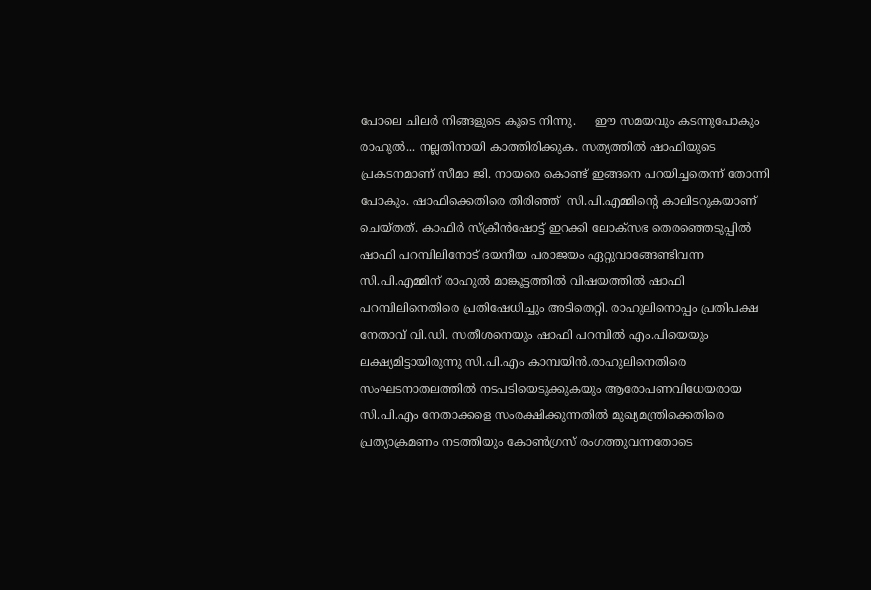പോലെ ചിലർ നിങ്ങളുടെ കൂടെ നിന്നു.     ഈ സമയവും കടന്നുപോകും രാഹുൽ... നല്ലതിനായി കാത്തിരിക്കുക. സത്യത്തിൽ ഷാഫിയുടെ പ്രകടനമാണ് സീമാ ജി. നായരെ കൊണ്ട് ഇങ്ങനെ പറയിച്ചതെന്ന് തോന്നി പോകും. ഷാഫിക്കെതിരെ തിരിഞ്ഞ്  സി.പി.എമ്മിന്റെ കാലിടറുകയാണ് ചെയ്തത്. കാഫിർ സ്ക്രീൻഷോട്ട് ഇറക്കി ലോക്സഭ തെരഞ്ഞെടുപ്പിൽ ഷാഫി പറമ്പിലിനോട് ദയനീയ പരാജയം ഏറ്റുവാങ്ങേണ്ടിവന്ന സി.പി.എമ്മിന് രാഹുൽ മാങ്കൂട്ടത്തിൽ വിഷയത്തിൽ ഷാഫി പറമ്പിലിനെതിരെ പ്രതിഷേധിച്ചും അടിതെറ്റി. രാഹുലിനൊപ്പം പ്രതിപക്ഷ നേതാവ് വി.ഡി. സതീശനെയും ഷാഫി പറമ്പിൽ എം.പിയെയും ലക്ഷ്യമിട്ടായിരുന്നു സി.പി.എം കാമ്പയിൻ.രാഹുലിനെതിരെ സംഘടനാതലത്തിൽ നടപടിയെടുക്കുകയും ആരോപണവിധേയരായ സി.പി.എം നേതാക്കളെ സംരക്ഷിക്കുന്നതിൽ മുഖ്യമന്ത്രിക്കെതിരെ പ്രത്യാക്രമണം നടത്തിയും കോൺഗ്രസ് രംഗത്തുവന്നതോടെ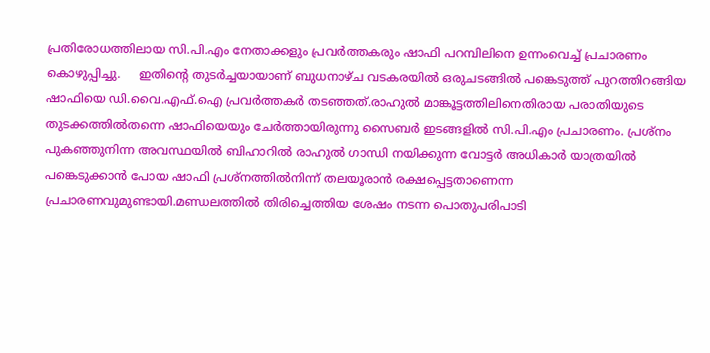പ്രതിരോധത്തിലായ സി.പി.എം നേതാക്കളും പ്രവർത്തകരും ഷാഫി പറമ്പിലിനെ ഉന്നംവെച്ച് പ്രചാരണം കൊഴുപ്പിച്ചു.     ഇതിന്‍റെ തുടർച്ചയായാണ് ബുധനാഴ്ച വടകരയിൽ ഒരുചടങ്ങിൽ പങ്കെടുത്ത് പുറത്തിറങ്ങിയ ഷാഫിയെ ഡി.വൈ.എഫ്.ഐ പ്രവർത്തകർ തടഞ്ഞത്.രാഹുൽ മാങ്കൂട്ടത്തിലിനെതിരായ പരാതിയുടെ തുടക്കത്തിൽതന്നെ ഷാഫിയെയും ചേർത്തായിരുന്നു സൈബർ ഇടങ്ങളിൽ സി.പി.എം പ്രചാരണം. പ്രശ്നം പുകഞ്ഞുനിന്ന അവസ്ഥയിൽ ബിഹാറിൽ രാഹുൽ ഗാന്ധി നയിക്കുന്ന വോട്ടർ അധികാർ യാത്രയിൽ പങ്കെടുക്കാൻ പോയ ഷാഫി പ്രശ്നത്തിൽനിന്ന് തലയൂരാൻ രക്ഷപ്പെട്ടതാണെന്ന പ്രചാരണവുമുണ്ടായി.മണ്ഡലത്തിൽ തിരിച്ചെത്തിയ ശേഷം നടന്ന പൊതുപരിപാടി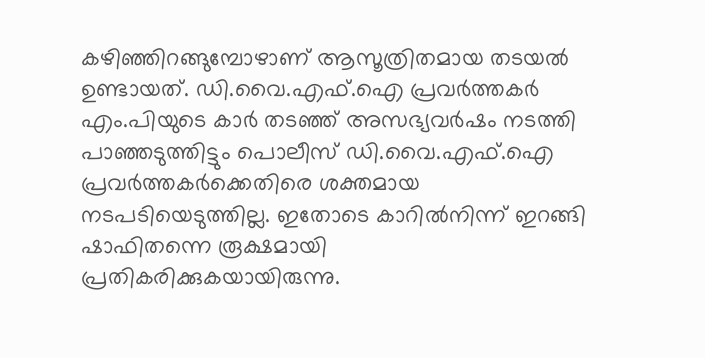കഴിഞ്ഞിറങ്ങുമ്പോഴാണ് ആസൂത്രിതമായ തടയൽ ഉണ്ടായത്. ഡി.വൈ.എഫ്.ഐ പ്രവർത്തകർ എം.പിയുടെ കാർ തടഞ്ഞ് അസഭ്യവർഷം നടത്തി പാഞ്ഞടുത്തിട്ടും പൊലീസ് ഡി.വൈ.എഫ്.ഐ പ്രവർത്തകർക്കെതിരെ ശക്തമായ നടപടിയെടുത്തില്ല. ഇതോടെ കാറിൽനിന്ന് ഇറങ്ങി ഷാഫിതന്നെ രൂക്ഷമായി പ്രതികരിക്കുകയായിരുന്നു.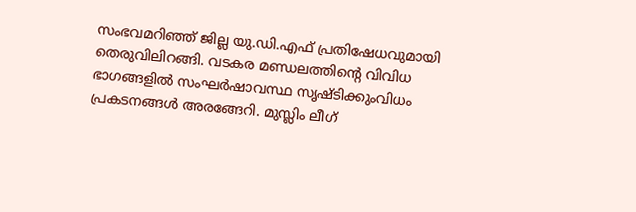സംഭവമറിഞ്ഞ് ജില്ല യു.ഡി.എഫ് പ്രതിഷേധവുമായി തെരുവിലിറങ്ങി. വടകര മണ്ഡലത്തിന്‍റെ വിവിധ ഭാഗങ്ങളിൽ സംഘർഷാവസ്ഥ സൃഷ്ടിക്കുംവിധം പ്രകടനങ്ങൾ അരങ്ങേറി. മുസ്ലിം ലീഗ്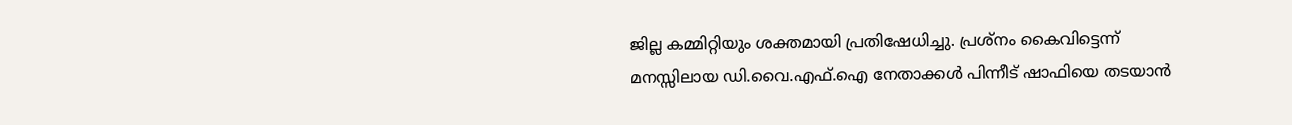ജില്ല കമ്മിറ്റിയും ശക്തമായി പ്രതിഷേധിച്ചു. പ്രശ്നം കൈവിട്ടെന്ന് മനസ്സിലായ ഡി.വൈ.എഫ്.ഐ നേതാക്കൾ പിന്നീട് ഷാഫിയെ തടയാൻ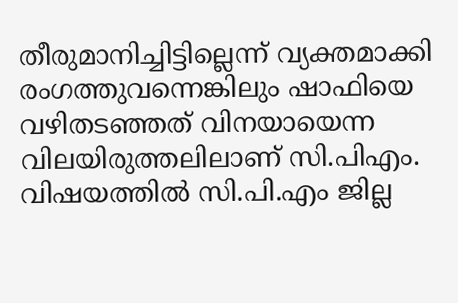തീരുമാനിച്ചിട്ടില്ലെന്ന് വ്യക്തമാക്കി രംഗത്തുവന്നെങ്കിലും ഷാഫിയെ വഴിതടഞ്ഞത് വിനയായെന്ന വിലയിരുത്തലിലാണ് സി.പിഎം. വിഷയത്തിൽ സി.പി.എം ജില്ല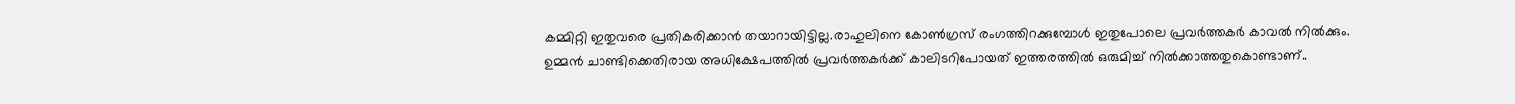കമ്മിറ്റി ഇതുവരെ പ്രതികരിക്കാൻ തയാറായിട്ടില്ല.രാഹുലിനെ കോൺഗ്രസ് രംഗത്തിറക്കുമ്പോൾ ഇതുപോലെ പ്രവർത്തകർ കാവൽ നിൽക്കും. ഉമ്മൻ ചാണ്ടിക്കെതിരായ അധിക്ഷേപത്തിൽ പ്രവർത്തകർക്ക് കാലിടറിപോയത് ഇത്തരത്തിൽ ഒരുമിച്ച് നിൽക്കാത്തതുകൊണ്ടാണ്..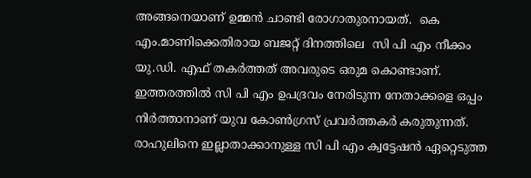അങ്ങനെയാണ് ഉമ്മൻ ചാണ്ടി രോഗാതുരനായത്.  കെ എം.മാണിക്കെതിരായ ബജറ്റ് ദിനത്തിലെ  സി പി എം നീക്കം   യു.ഡി. എഫ് തകർത്തത് അവരുടെ ഒരുമ കൊണ്ടാണ്.       ഇത്തരത്തിൽ സി പി എം ഉപദ്രവം നേരിടുന്ന നേതാക്കളെ ഒപ്പം  നിർത്താനാണ് യുവ കോൺഗ്രസ് പ്രവർത്തകർ കരുതുന്നത്. രാഹുലിനെ ഇല്ലാതാക്കാനുള്ള സി പി എം ക്വട്ടേഷൻ ഏറ്റെടുത്ത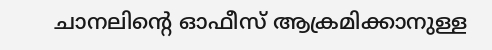ചാനലിന്റെ ഓഫീസ് ആക്രമിക്കാനുള്ള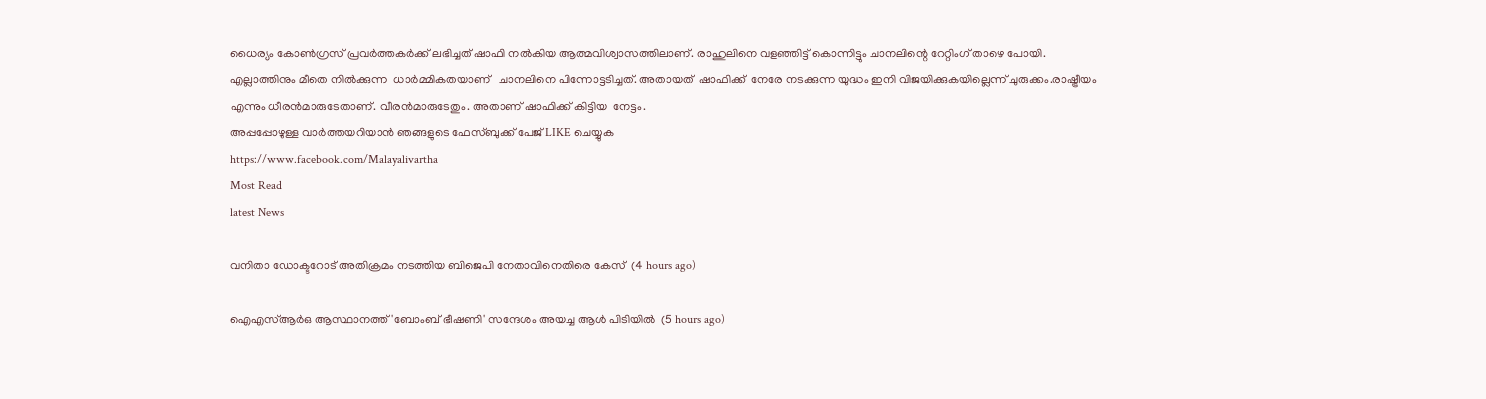ധൈര്യം കോൺഗ്രസ് പ്രവർത്തകർക്ക് ലഭിച്ചത് ഷാഫി നൽകിയ ആത്മവിശ്വാസത്തിലാണ്. രാഹുലിനെ വളഞ്ഞിട്ട് കൊന്നിട്ടും ചാനലിന്റെ റേറ്റിംഗ് താഴെ പോയി. എല്ലാത്തിനും മീതെ നിൽക്കുന്ന  ധാർമ്മികതയാണ്   ചാനലിനെ പിന്നോട്ടടിച്ചത്. അതായത്  ഷാഫിക്ക്  നേരേ നടക്കുന്ന യുദ്ധം ഇനി വിജയിക്കുകയില്ലെന്ന് ചുരുക്കം.രാഷ്ട്രീയം എന്നും ധീരൻമാരുടേതാണ്. വീരൻമാരുടേതും. അതാണ് ഷാഫിക്ക് കിട്ടിയ  നേട്ടം.
അപ്പപ്പോഴുള്ള വാര്‍ത്തയറിയാന്‍ ഞങ്ങളുടെ ഫേസ്‌ബുക്ക്‌ പേജ് LIKE ചെയ്യുക
https://www.facebook.com/Malayalivartha
Most Read
latest News

വനിതാ ഡോക്ടറോട് അതിക്രമം നടത്തിയ ബിജെപി നേതാവിനെതിരെ കേസ്  (4 hours ago)

ഐഎസ്ആര്‍ഒ ആസ്ഥാനത്ത് 'ബോംബ് ഭീഷണി' സന്ദേശം അയച്ച ആള്‍ പിടിയില്‍  (5 hours ago)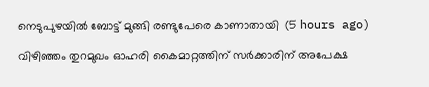നെടുപുഴയില്‍ ബോട്ട് മുങ്ങി രണ്ടുപേരെ കാണാതായി  (5 hours ago)

വിഴിഞ്ഞം തുറമുഖം ഓഹരി കൈമാറ്റത്തിന് സര്‍ക്കാരിന് അപേക്ഷ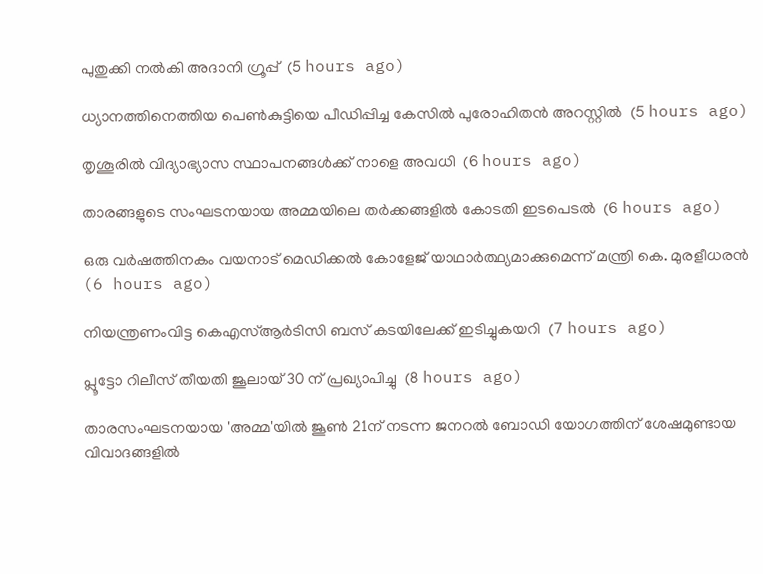പുതുക്കി നല്‍കി അദാനി ഗ്രൂപ്പ്  (5 hours ago)

ധ്യാനത്തിനെത്തിയ പെണ്‍കുട്ടിയെ പീഡിപ്പിച്ച കേസില്‍ പുരോഹിതന്‍ അറസ്റ്റില്‍  (5 hours ago)

തൃശൂരില്‍ വിദ്യാഭ്യാസ സ്ഥാപനങ്ങള്‍ക്ക് നാളെ അവധി  (6 hours ago)

താരങ്ങളുടെ സംഘടനയായ അമ്മയിലെ തര്‍ക്കങ്ങളില്‍ കോടതി ഇടപെടല്‍  (6 hours ago)

ഒരു വര്‍ഷത്തിനകം വയനാട് മെഡിക്കല്‍ കോളേജ് യാഥാര്‍ത്ഥ്യമാക്കുമെന്ന് മന്ത്രി കെ. മുരളീധരന്‍  (6 hours ago)

നിയന്ത്രണംവിട്ട കെഎസ്ആര്‍ടിസി ബസ് കടയിലേക്ക് ഇടിച്ചുകയറി  (7 hours ago)

പ്ലൂട്ടോ റിലീസ് തീയതി ജൂലായ് 30 ന് പ്രഖ്യാപിച്ചു  (8 hours ago)

താരസംഘടനയായ 'അമ്മ'യിൽ ജൂൺ 21ന് നടന്ന ജനറൽ ബോഡി യോഗത്തിന് ശേഷമുണ്ടായ വിവാദങ്ങളിൽ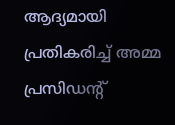ആദ്യമായി പ്രതികരിച്ച് അമ്മ പ്രസിഡന്റ്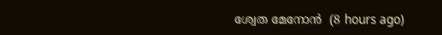ശ്വേത മേനോൻ  (8 hours ago)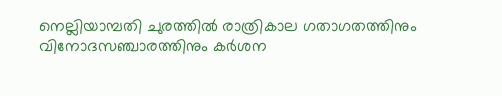നെല്ലിയാമ്പതി ചുരത്തില്‍ രാത്രികാല ഗതാഗതത്തിനും വിനോദസഞ്ചാരത്തിനും കര്‍ശന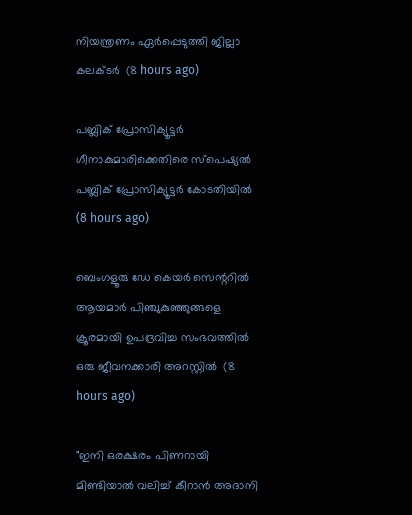നിയന്ത്രണം ഏര്‍പ്പെടുത്തി ജില്ലാ കലക്ടര്‍  (8 hours ago)

പബ്ലിക് പ്രോസിക്യൂട്ടര്‍ ഗീനാകുമാരിക്കെതിരെ സ്‌പെഷ്യല്‍ പബ്ലിക് പ്രോസിക്യൂട്ടര്‍ കോടതിയില്‍  (8 hours ago)

ബെംഗളൂരു ഡേ കെയർ സെന്ററിൽ ആയമാ‍ർ പിഞ്ചുകുഞ്ഞുങ്ങളെ ക്രൂരമായി ഉപദ്രവിച്ച സംഭവത്തിൽ ഒരു ജീവനക്കാരി അറസ്റ്റിൽ  (8 hours ago)

"ഇനി ഒരക്ഷരം പിണറായി മിണ്ടിയാൽ വലിച്ച് കീറാൻ അദാനി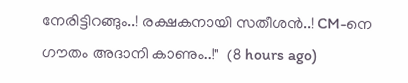നേരിട്ടിറങ്ങും..! രക്ഷകനായി സതീശൻ..! CM-നെ ഗൗതം അദാനി കാണും..!"  (8 hours ago)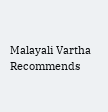Malayali Vartha Recommends